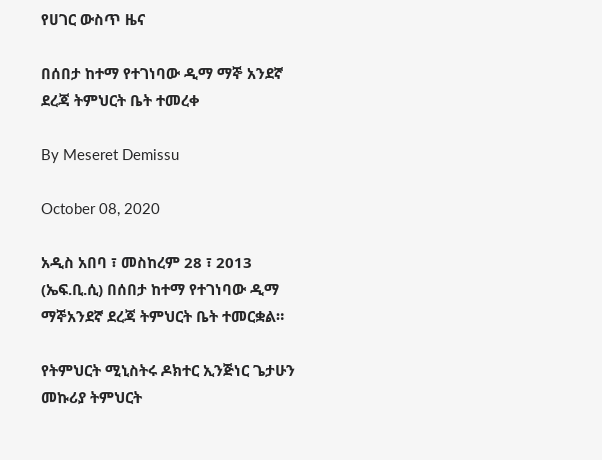የሀገር ውስጥ ዜና

በሰበታ ከተማ የተገነባው ዲማ ማኞ አንደኛ ደረጃ ትምህርት ቤት ተመረቀ

By Meseret Demissu

October 08, 2020

አዲስ አበባ ፣ መስከረም 28 ፣ 2013 (ኤፍ.ቢ.ሲ) በሰበታ ከተማ የተገነባው ዲማ ማኞአንደኛ ደረጃ ትምህርት ቤት ተመርቋል።

የትምህርት ሚኒስትሩ ዶክተር ኢንጅነር ጌታሁን መኩሪያ ትምህርት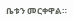ቤቱን መርቀዋል።